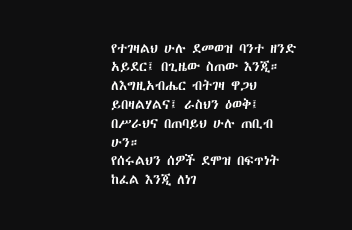የተገዛልህ ሁሉ ደመወዝ ባንተ ዘንድ አይደር፤ በጊዜው ስጠው እንጂ። ለእግዚአብሔር ብትገዛ ዋጋህ ይበዛልሃልና፤ ራስህን ዕወቅ፤ በሥራህና በጠባይህ ሁሉ ጠቢብ ሁን።
የሰሩልህን ሰዎች ደሞዝ በፍጥነት ከፈል እንጂ ለነገ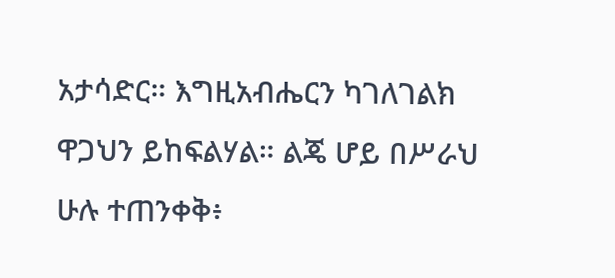አታሳድር። እግዚአብሔርን ካገለገልክ ዋጋህን ይከፍልሃል። ልጄ ሆይ በሥራህ ሁሉ ተጠንቀቅ፥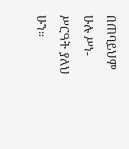በጠባይህም ሁሉ ሥነ-ሥርዓት ያለህ ሁን።